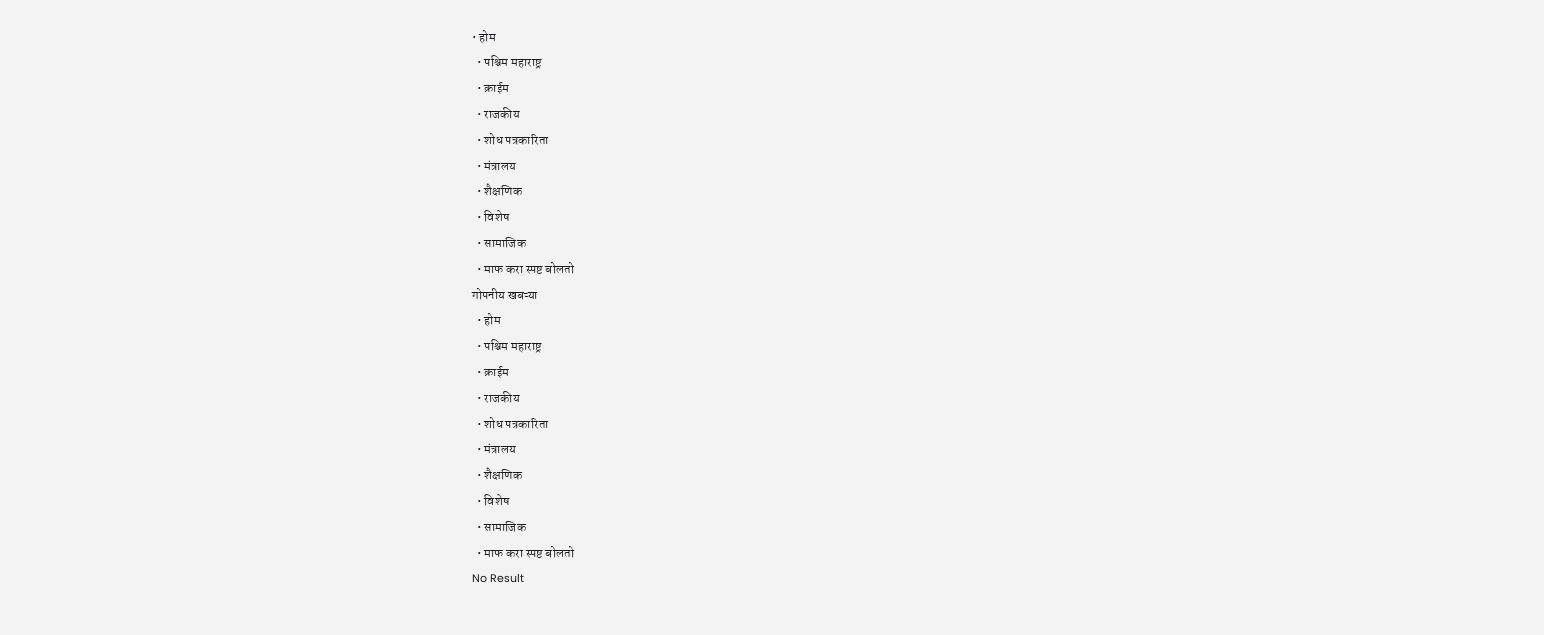• होम
  • पश्चिम महाराष्ट्र
  • क्राईम
  • राजकीय
  • शोध पत्रकारिता
  • मंत्रालय
  • शैक्षणिक
  • विशेष
  • सामाजिक
  • माफ करा स्पष्ट बोलतो
गोपनीय खबऱ्या
  • होम
  • पश्चिम महाराष्ट्र
  • क्राईम
  • राजकीय
  • शोध पत्रकारिता
  • मंत्रालय
  • शैक्षणिक
  • विशेष
  • सामाजिक
  • माफ करा स्पष्ट बोलतो
No Result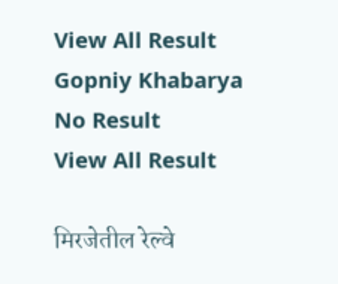View All Result
Gopniy Khabarya
No Result
View All Result

मिरजेतील रेल्वे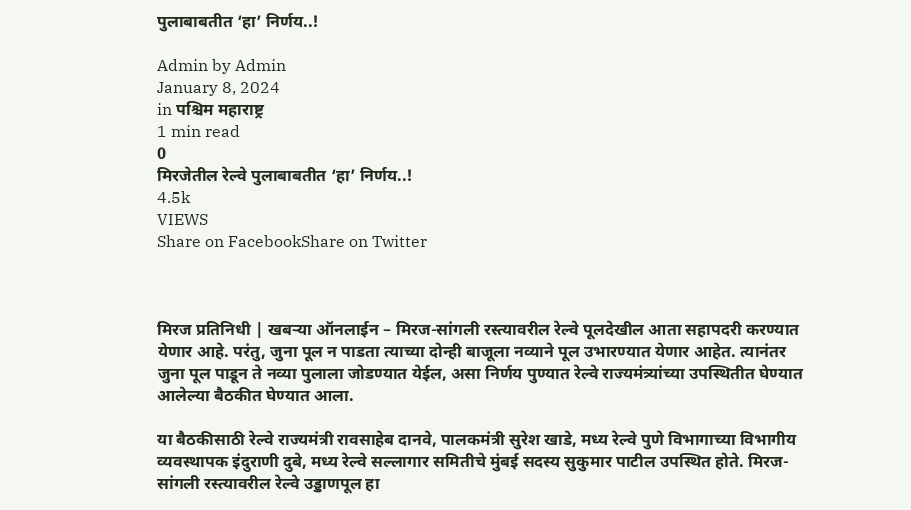पुलाबाबतीत ‘हा’ निर्णय..!

Admin by Admin
January 8, 2024
in पश्चिम महाराष्ट्र
1 min read
0
मिरजेतील रेल्वे पुलाबाबतीत ‘हा’ निर्णय..!
4.5k
VIEWS
Share on FacebookShare on Twitter



मिरज प्रतिनिधी | खबऱ्या ऑनलाईन – मिरज-सांगली रस्त्यावरील रेल्वे पूलदेखील आता सहापदरी करण्यात येणार आहे. परंतु, जुना पूल न पाडता त्याच्या दोन्ही बाजूला नव्याने पूल उभारण्यात येणार आहेत. त्यानंतर जुना पूल पाडून ते नव्या पुलाला जोडण्यात येईल, असा निर्णय पुण्यात रेल्वे राज्यमंत्र्यांच्या उपस्थितीत घेण्यात आलेल्या बैठकीत घेण्यात आला.

या बैठकीसाठी रेल्वे राज्यमंत्री रावसाहेब दानवे, पालकमंत्री सुरेश खाडे, मध्य रेल्वे पुणे विभागाच्या विभागीय व्यवस्थापक इंदुराणी दुबे, मध्य रेल्वे सल्लागार समितीचे मुंबई सदस्य सुकुमार पाटील उपस्थित होते. मिरज-सांगली रस्त्यावरील रेल्वे उड्डाणपूल हा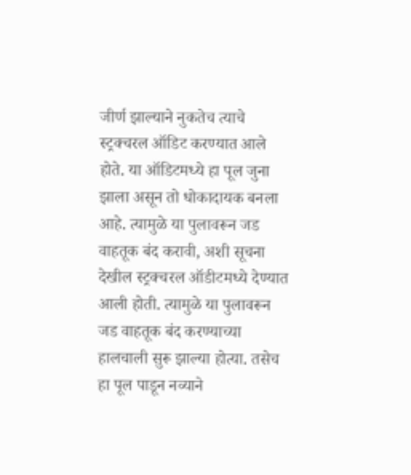जीर्ण झाल्याने नुकतेच त्याचे स्ट्रक्चरल ऑडिट करण्यात आले होते. या ऑडिटमध्ये हा पूल जुना झाला असून तो धोकादायक बनला आहे. त्यामुळे या पुलावरून जड वाहतूक बंद करावी, अशी सूचना देखील स्ट्रक्चरल ऑडीटमध्ये देण्यात आली होती. त्यामुळे या पुलावरून जड वाहतूक बंद करण्याच्या हालचाली सुरू झाल्या होत्या. तसेच हा पूल पाडून नव्याने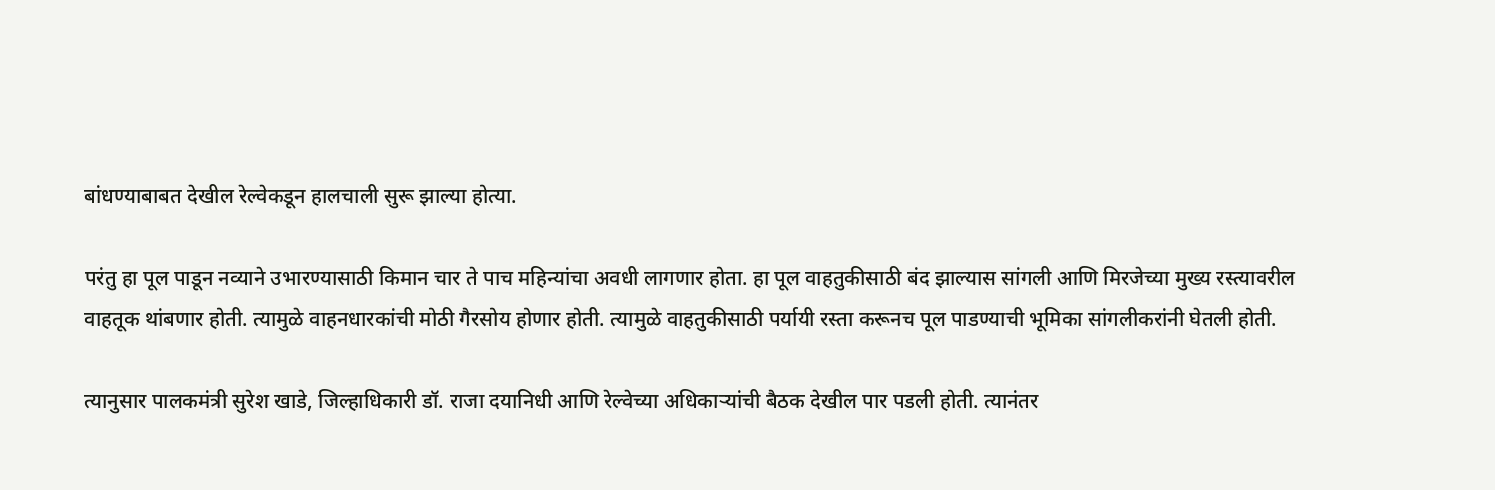बांधण्याबाबत देखील रेल्वेकडून हालचाली सुरू झाल्या होत्या.

परंतु हा पूल पाडून नव्याने उभारण्यासाठी किमान चार ते पाच महिन्यांचा अवधी लागणार होता. हा पूल वाहतुकीसाठी बंद झाल्यास सांगली आणि मिरजेच्या मुख्य रस्त्यावरील वाहतूक थांबणार होती. त्यामुळे वाहनधारकांची मोठी गैरसोय होणार होती. त्यामुळे वाहतुकीसाठी पर्यायी रस्ता करूनच पूल पाडण्याची भूमिका सांगलीकरांनी घेतली होती.

त्यानुसार पालकमंत्री सुरेश खाडे, जिल्हाधिकारी डॉ. राजा दयानिधी आणि रेल्वेच्या अधिकार्‍यांची बैठक देखील पार पडली होती. त्यानंतर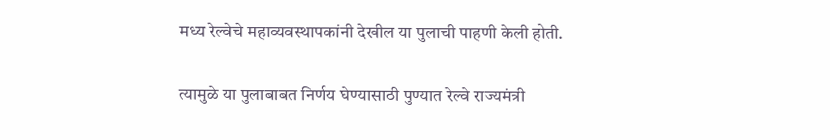मध्य रेल्वेचे महाव्यवस्थापकांनी देखील या पुलाची पाहणी केली होती.

त्यामुळे या पुलाबाबत निर्णय घेण्यासाठी पुण्यात रेल्वे राज्यमंत्री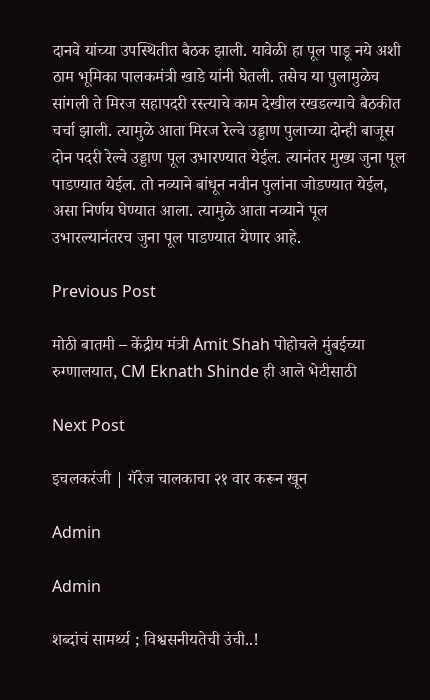दानवे यांच्या उपस्थितीत बैठक झाली. यावेळी हा पूल पाडू नये अशी ठाम भूमिका पालकमंत्री खाडे यांनी घेतली. तसेच या पुलामुळेच सांगली ते मिरज सहापदरी रस्त्याचे काम देखील रखडल्याचे बैठकीत चर्चा झाली. त्यामुळे आता मिरज रेल्वे उड्डाण पुलाच्या दोन्ही बाजूस दोन पदरी रेल्वे उड्डाण पूल उभारण्यात येईल. त्यानंतर मुख्य जुना पूल पाडण्यात येईल. तो नव्याने बांधून नवीन पुलांना जोडण्यात येईल, असा निर्णय घेण्यात आला. त्यामुळे आता नव्याने पूल उभारल्यानंतरच जुना पूल पाडण्यात येणार आहे.

Previous Post

मोठी बातमी – केंद्रीय मंत्री Amit Shah पोहोचले मुंबईच्या रुग्णालयात, CM Eknath Shinde ही आले भेटीसाठी

Next Post

इचलकरंजी | गॅरेज चालकाचा २१ वार करून खून

Admin

Admin

शब्दांचं सामर्थ्य ; विश्वसनीयतेची उंची..!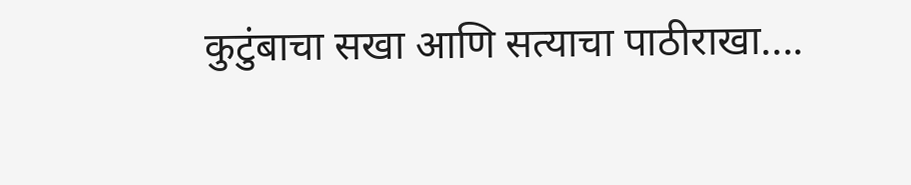कुटुंबाचा सखा आणि सत्याचा पाठीराखा....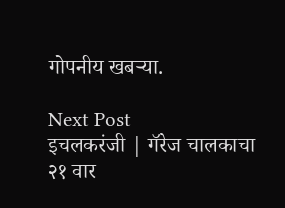गोपनीय खबऱ्या.

Next Post
इचलकरंजी | गॅरेज चालकाचा २१ वार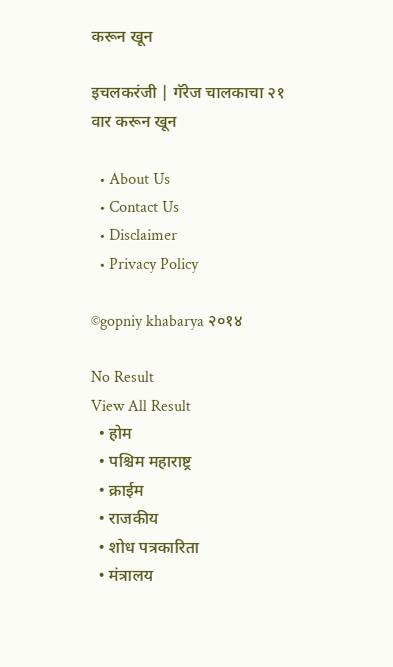करून खून

इचलकरंजी | गॅरेज चालकाचा २१ वार करून खून

  • About Us
  • Contact Us
  • Disclaimer
  • Privacy Policy

©gopniy khabarya २०१४

No Result
View All Result
  • होम
  • पश्चिम महाराष्ट्र
  • क्राईम
  • राजकीय
  • शोध पत्रकारिता
  • मंत्रालय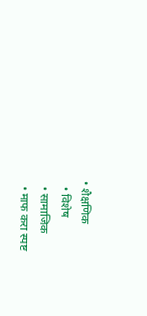• शैक्षणिक
  • विशेष
  • सामाजिक
  • माफ करा स्पष्ट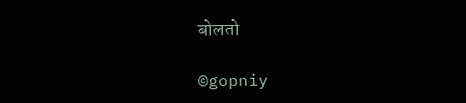बोलतो

©gopniy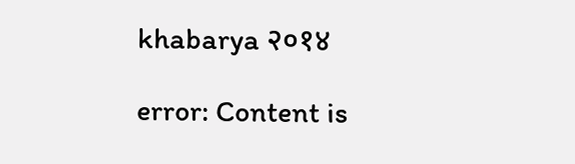khabarya २०१४

error: Content is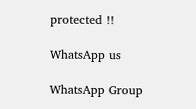protected !!

WhatsApp us

WhatsApp Group